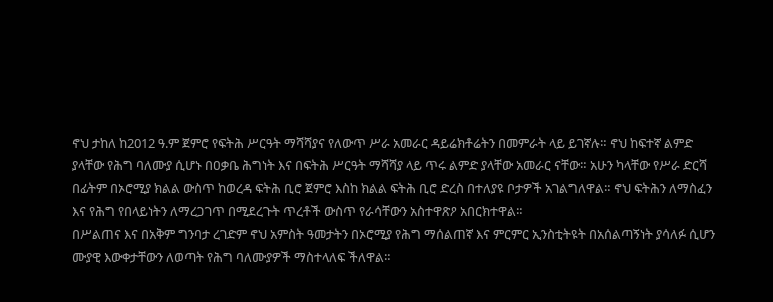ኖህ ታከለ ከ2012 ዓ.ም ጀምሮ የፍትሕ ሥርዓት ማሻሻያና የለውጥ ሥራ አመራር ዳይሬክቶሬትን በመምራት ላይ ይገኛሉ። ኖህ ከፍተኛ ልምድ ያላቸው የሕግ ባለሙያ ሲሆኑ በዐቃቤ ሕግነት እና በፍትሕ ሥርዓት ማሻሻያ ላይ ጥሩ ልምድ ያላቸው አመራር ናቸው። አሁን ካላቸው የሥራ ድርሻ በፊትም በኦሮሚያ ክልል ውስጥ ከወረዳ ፍትሕ ቢሮ ጀምሮ እስከ ክልል ፍትሕ ቢሮ ድረስ በተለያዩ ቦታዎች አገልግለዋል። ኖህ ፍትሕን ለማስፈን እና የሕግ የበላይነትን ለማረጋገጥ በሚደረጉት ጥረቶች ውስጥ የራሳቸውን አስተዋጽዖ አበርክተዋል።
በሥልጠና እና በአቅም ግንባታ ረገድም ኖህ አምስት ዓመታትን በኦሮሚያ የሕግ ማሰልጠኛ እና ምርምር ኢንስቲትዩት በአሰልጣኝነት ያሳለፉ ሲሆን ሙያዊ እውቀታቸውን ለወጣት የሕግ ባለሙያዎች ማስተላለፍ ችለዋል።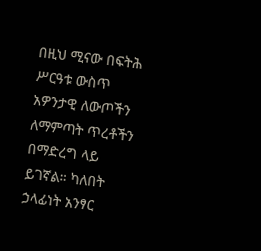በዚህ ሚናው በፍትሕ ሥርዓቱ ውስጥ አዎንታዊ ለውጦችን ለማምጣት ጥረቶችን በማድረግ ላይ ይገኛል። ካለበት ኃላፊነት አንፃር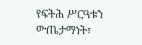የፍትሕ ሥርዓቱን ውጤታማነት፣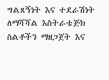ግልጸኝነት እና ተደራሽነት ለማሻሻል እስትራቴጅክ ስልቶችን ማዘጋጀት እና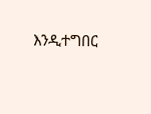እንዲተግበር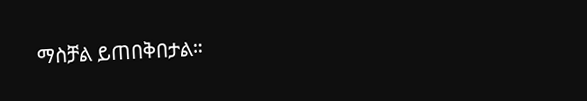ማስቻል ይጠበቅበታል።